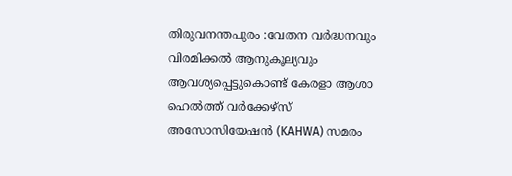തിരുവനന്തപുരം :വേതന വർദ്ധനവും വിരമിക്കൽ ആനുകൂല്യവും ആവശ്യപ്പെട്ടുകൊണ്ട് കേരളാ ആശാ ഹെൽത്ത് വർക്കേഴ്സ് അസോസിയേഷൻ (KAHWA) സമരം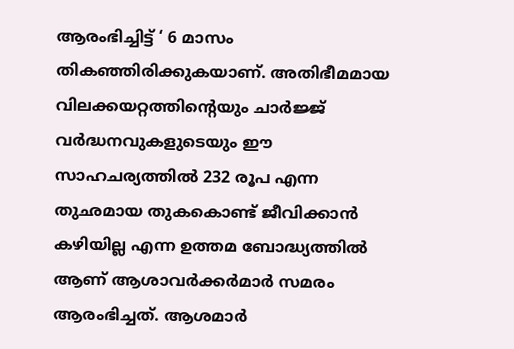ആരംഭിച്ചിട്ട് ‘ 6 മാസം തികഞ്ഞിരിക്കുകയാണ്. അതിഭീമമായ വിലക്കയറ്റത്തിൻ്റെയും ചാർജ്ജ് വർദ്ധനവുകളുടെയും ഈ സാഹചര്യത്തിൽ 232 രൂപ എന്ന തുഛമായ തുകകൊണ്ട് ജീവിക്കാൻ കഴിയില്ല എന്ന ഉത്തമ ബോദ്ധ്യത്തിൽ ആണ് ആശാവർക്കർമാർ സമരം ആരംഭിച്ചത്. ആശമാർ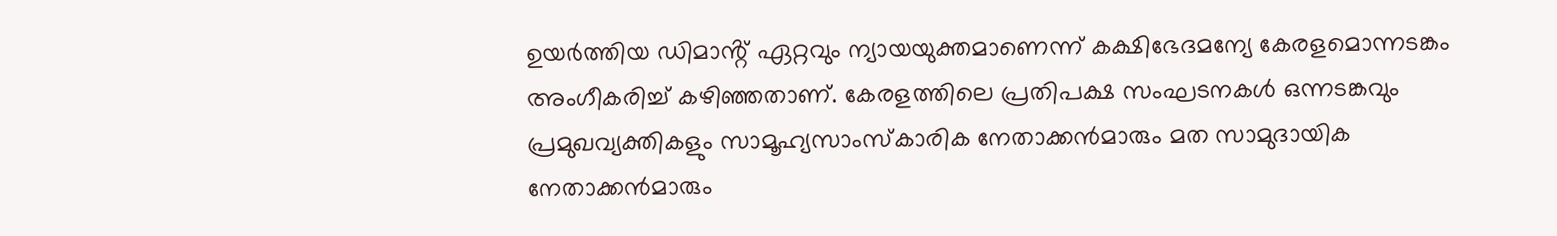ഉയർത്തിയ ഡിമാൻ്റ് ഏറ്റവും ന്യായയുക്തമാണെന്ന് കക്ഷിഭേദമന്യേ കേരളമൊന്നടങ്കം അംഗീകരിച്ച് കഴിഞ്ഞതാണ്. കേരളത്തിലെ പ്രതിപക്ഷ സംഘടനകൾ ഒന്നടങ്കവും പ്രമുഖവ്യക്തികളും സാമൂഹ്യസാംസ്കാരിക നേതാക്കൻമാരും മത സാമുദായിക നേതാക്കൻമാരും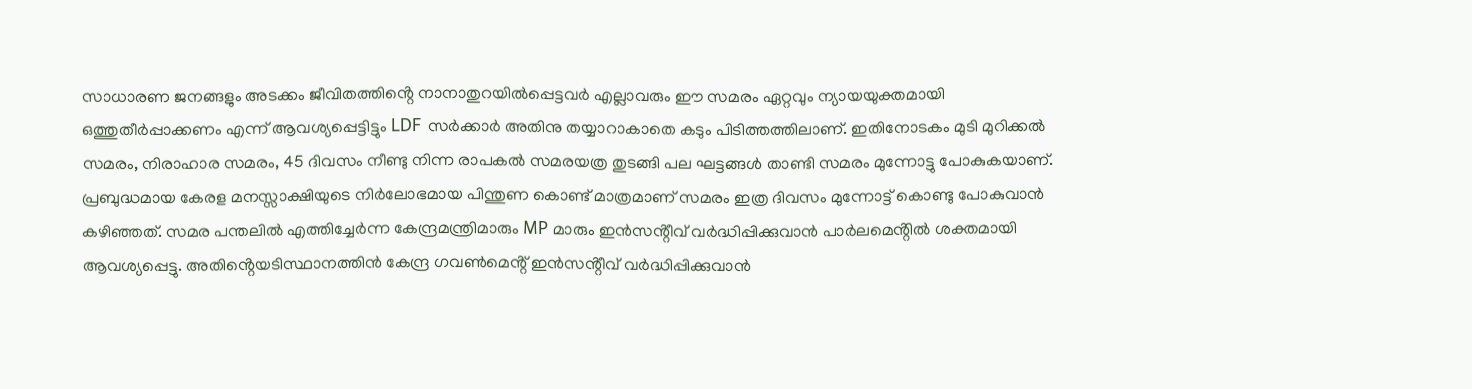സാധാരണ ജനങ്ങളും അടക്കം ജീവിതത്തിൻ്റെ നാനാതുറയിൽപ്പെട്ടവർ എല്ലാവരും ഈ സമരം ഏറ്റവും ന്യായയുക്തമായി ഒത്തുതീർപ്പാക്കണം എന്ന് ആവശ്യപ്പെട്ടിട്ടും LDF സർക്കാർ അതിനു തയ്യാറാകാതെ കടും പിടിത്തത്തിലാണ്. ഇതിനോടകം മുടി മുറിക്കൽ സമരം, നിരാഹാര സമരം, 45 ദിവസം നീണ്ടു നിന്ന രാപകൽ സമരയത്ര തുടങ്ങി പല ഘട്ടങ്ങൾ താണ്ടി സമരം മുന്നോട്ടു പോകുകയാണ്. പ്രബുദ്ധമായ കേരള മനസ്സാക്ഷിയുടെ നിർലോഭമായ പിന്തുണ കൊണ്ട് മാത്രമാണ് സമരം ഇത്ര ദിവസം മുന്നോട്ട് കൊണ്ടു പോകുവാൻ കഴിഞ്ഞത്. സമര പന്തലിൽ എത്തിച്ചേർന്ന കേന്ദ്രമന്ത്രിമാരും MP മാരും ഇൻസൻ്റീവ് വർദ്ധിപ്പിക്കുവാൻ പാർലമെൻ്റിൽ ശക്തമായി ആവശ്യപ്പെട്ടു. അതിൻ്റെയടിസ്ഥാനത്തിൻ കേന്ദ്ര ഗവൺമെൻ്റ് ഇൻസൻ്റീവ് വർദ്ധിപ്പിക്കുവാൻ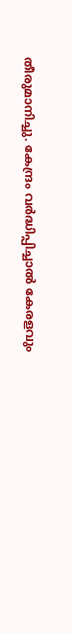തീരുമാനിച്ചു. കേന്ദ്രം വർദ്ധിപ്പിച്ചാൽ കേരളവും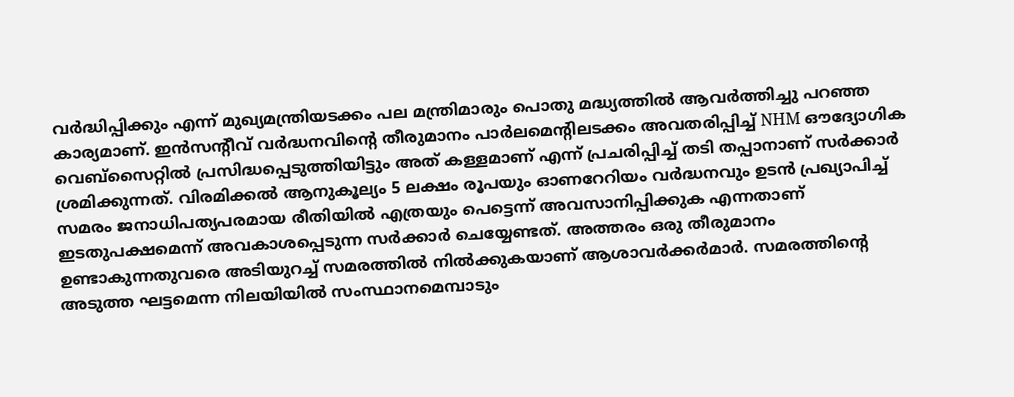വർദ്ധിപ്പിക്കും എന്ന് മുഖ്യമന്ത്രിയടക്കം പല മന്ത്രിമാരും പൊതു മദ്ധ്യത്തിൽ ആവർത്തിച്ചു പറഞ്ഞ കാര്യമാണ്. ഇൻസൻ്റീവ് വർദ്ധനവിൻ്റെ തീരുമാനം പാർലമെൻ്റിലടക്കം അവതരിപ്പിച്ച് NHM ഔദ്യോഗിക വെബ്സൈറ്റിൽ പ്രസിദ്ധപ്പെടുത്തിയിട്ടും അത് കള്ളമാണ് എന്ന് പ്രചരിപ്പിച്ച് തടി തപ്പാനാണ് സർക്കാർ ശ്രമിക്കുന്നത്. വിരമിക്കൽ ആനുകൂല്യം 5 ലക്ഷം രൂപയും ഓണറേറിയം വർദ്ധനവും ഉടൻ പ്രഖ്യാപിച്ച് സമരം ജനാധിപത്യപരമായ രീതിയിൽ എത്രയും പെട്ടെന്ന് അവസാനിപ്പിക്കുക എന്നതാണ് ഇടതുപക്ഷമെന്ന് അവകാശപ്പെടുന്ന സർക്കാർ ചെയ്യേണ്ടത്. അത്തരം ഒരു തീരുമാനം ഉണ്ടാകുന്നതുവരെ അടിയുറച്ച് സമരത്തിൽ നിൽക്കുകയാണ് ആശാവർക്കർമാർ. സമരത്തിൻ്റെ അടുത്ത ഘട്ടമെന്ന നിലയിയിൽ സംസ്ഥാനമെമ്പാടും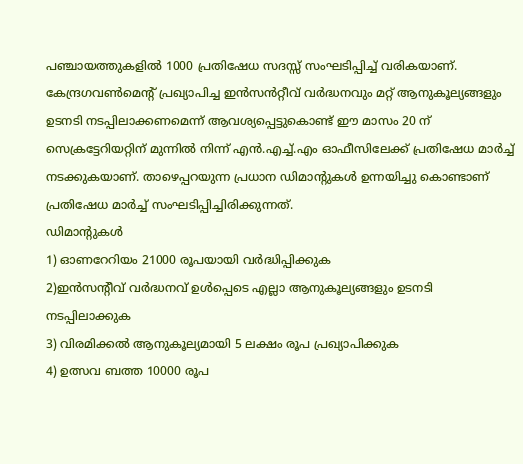പഞ്ചായത്തുകളിൽ 1000 പ്രതിഷേധ സദസ്സ് സംഘടിപ്പിച്ച് വരികയാണ്. കേന്ദ്രഗവൺമെൻ്റ് പ്രഖ്യാപിച്ച ഇൻസൻറ്റീവ് വർദ്ധനവും മറ്റ് ആനുകൂല്യങ്ങളും ഉടനടി നടപ്പിലാക്കണമെന്ന് ആവശ്യപ്പെട്ടുകൊണ്ട് ഈ മാസം 20 ന് സെക്രട്ടേറിയറ്റിന് മുന്നിൽ നിന്ന് എൻ.എച്ച്.എം ഓഫീസിലേക്ക് പ്രതിഷേധ മാർച്ച് നടക്കുകയാണ്. താഴെപ്പറയുന്ന പ്രധാന ഡിമാൻ്റുകൾ ഉന്നയിച്ചു കൊണ്ടാണ് പ്രതിഷേധ മാർച്ച് സംഘടിപ്പിച്ചിരിക്കുന്നത്.
ഡിമാൻ്റുകൾ
1) ഓണറേറിയം 21000 രൂപയായി വർദ്ധിപ്പിക്കുക
2)ഇൻസൻ്റീവ് വർദ്ധനവ് ഉൾപ്പെടെ എല്ലാ ആനുകൂല്യങ്ങളും ഉടനടി നടപ്പിലാക്കുക
3) വിരമിക്കൽ ആനുകൂല്യമായി 5 ലക്ഷം രൂപ പ്രഖ്യാപിക്കുക
4) ഉത്സവ ബത്ത 10000 രൂപ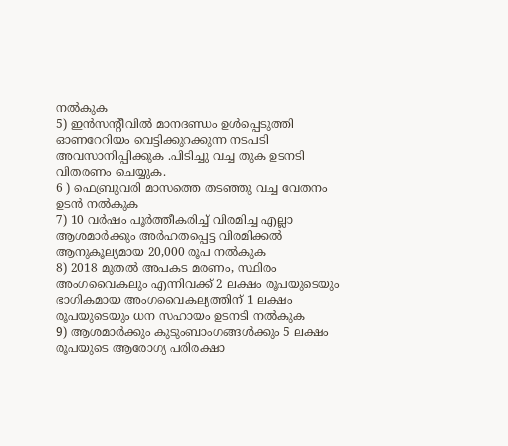നൽകുക
5) ഇൻസൻ്റീവിൽ മാനദണ്ഡം ഉൾപ്പെടുത്തി ഓണറേറിയം വെട്ടിക്കുറക്കുന്ന നടപടി അവസാനിപ്പിക്കുക .പിടിച്ചു വച്ച തുക ഉടനടി വിതരണം ചെയ്യുക.
6 ) ഫെബ്രുവരി മാസത്തെ തടഞ്ഞു വച്ച വേതനം ഉടൻ നൽകുക
7) 10 വർഷം പൂർത്തീകരിച്ച് വിരമിച്ച എല്ലാ ആശമാർക്കും അർഹതപ്പെട്ട വിരമിക്കൽ ആനുകൂല്യമായ 20,000 രൂപ നൽകുക
8) 2018 മുതൽ അപകട മരണം, സ്ഥിരം അംഗവൈകലും എന്നിവക്ക് 2 ലക്ഷം രൂപയുടെയും ഭാഗികമായ അംഗവൈകല്യത്തിന് 1 ലക്ഷം രൂപയുടെയും ധന സഹായം ഉടനടി നൽകുക
9) ആശമാർക്കും കുടുംബാംഗങ്ങൾക്കും 5 ലക്ഷം രൂപയുടെ ആരോഗ്യ പരിരക്ഷാ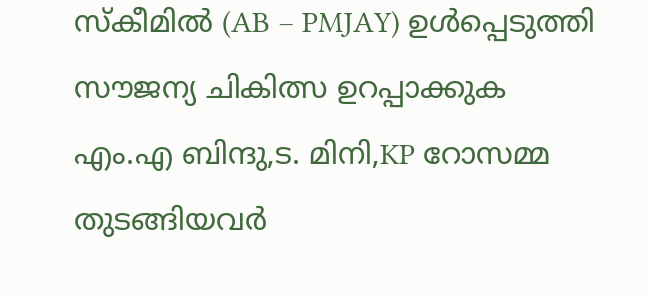സ്കീമിൽ (AB – PMJAY) ഉൾപ്പെടുത്തി സൗജന്യ ചികിത്സ ഉറപ്പാക്കുക
എം.എ ബിന്ദു,ട. മിനി,KP റോസമ്മ തുടങ്ങിയവർ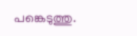പങ്കെടുത്തു.